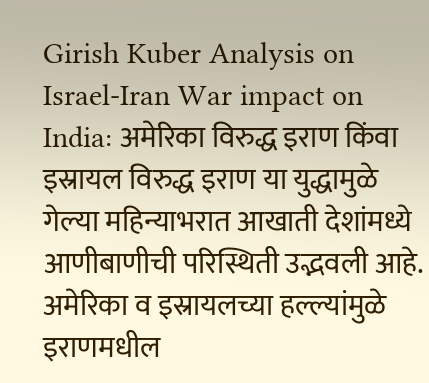Girish Kuber Analysis on Israel-Iran War impact on India: अमेरिका विरुद्ध इराण किंवा इस्रायल विरुद्ध इराण या युद्धामुळे गेल्या महिन्याभरात आखाती देशांमध्ये आणीबाणीची परिस्थिती उद्भवली आहे. अमेरिका व इस्रायलच्या हल्ल्यांमुळे इराणमधील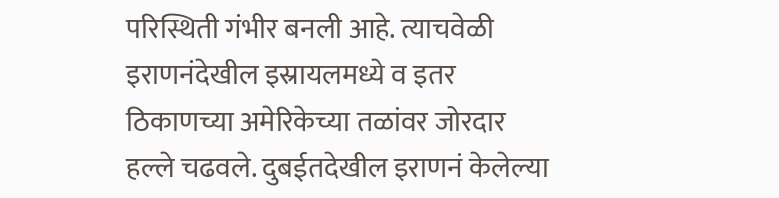परिस्थिती गंभीर बनली आहे. त्याचवेळी इराणनंदेखील इस्रायलमध्ये व इतर ठिकाणच्या अमेरिकेच्या तळांवर जोरदार हल्ले चढवले. दुबईतदेखील इराणनं केलेल्या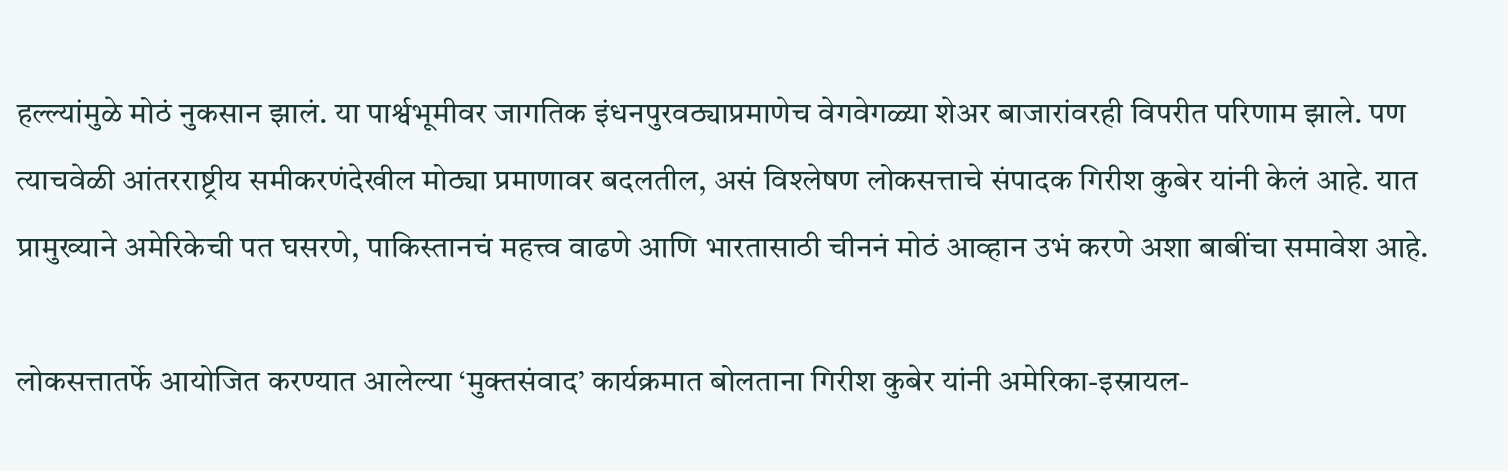हल्ल्यांमुळे मोठं नुकसान झालं. या पार्श्वभूमीवर जागतिक इंधनपुरवठ्याप्रमाणेच वेगवेगळ्या शेअर बाजारांवरही विपरीत परिणाम झाले. पण त्याचवेळी आंतरराष्ट्रीय समीकरणंदेखील मोठ्या प्रमाणावर बदलतील, असं विश्लेषण लोकसत्ताचे संपादक गिरीश कुबेर यांनी केलं आहे. यात प्रामुख्याने अमेरिकेची पत घसरणे, पाकिस्तानचं महत्त्व वाढणे आणि भारतासाठी चीननं मोठं आव्हान उभं करणे अशा बाबींचा समावेश आहे.

लोकसत्तातर्फे आयोजित करण्यात आलेल्या ‘मुक्तसंवाद’ कार्यक्रमात बोलताना गिरीश कुबेर यांनी अमेरिका-इस्रायल-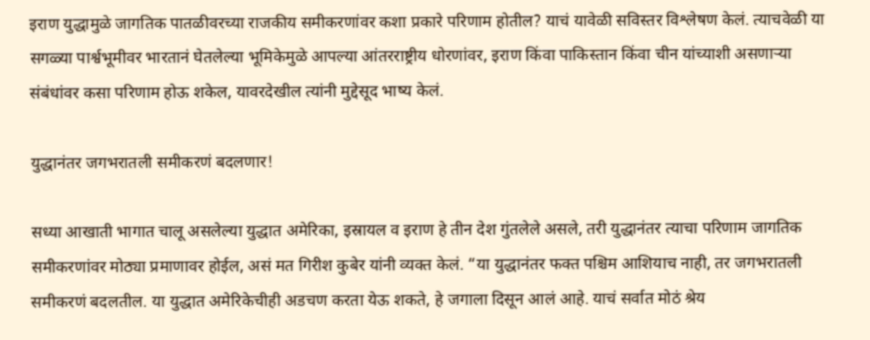इराण युद्धामुळे जागतिक पातळीवरच्या राजकीय समीकरणांवर कशा प्रकारे परिणाम होतील? याचं यावेळी सविस्तर विश्लेषण केलं. त्याचवेळी या सगळ्या पार्श्वभूमीवर भारतानं घेतलेल्या भूमिकेमुळे आपल्या आंतरराष्ट्रीय धोरणांवर, इराण किंवा पाकिस्तान किंवा चीन यांच्याशी असणाऱ्या संबंधांवर कसा परिणाम होऊ शकेल, यावरदेखील त्यांनी मुद्देसूद भाष्य केलं.

युद्धानंतर जगभरातली समीकरणं बदलणार!

सध्या आखाती भागात चालू असलेल्या युद्धात अमेरिका, इस्रायल व इराण हे तीन देश गुंतलेले असले, तरी युद्धानंतर त्याचा परिणाम जागतिक समीकरणांवर मोठ्या प्रमाणावर होईल, असं मत गिरीश कुबेर यांनी व्यक्त केलं. “या युद्धानंतर फक्त पश्चिम आशियाच नाही, तर जगभरातली समीकरणं बदलतील. या युद्धात अमेरिकेचीही अडचण करता येऊ शकते, हे जगाला दिसून आलं आहे. याचं सर्वात मोठं श्रेय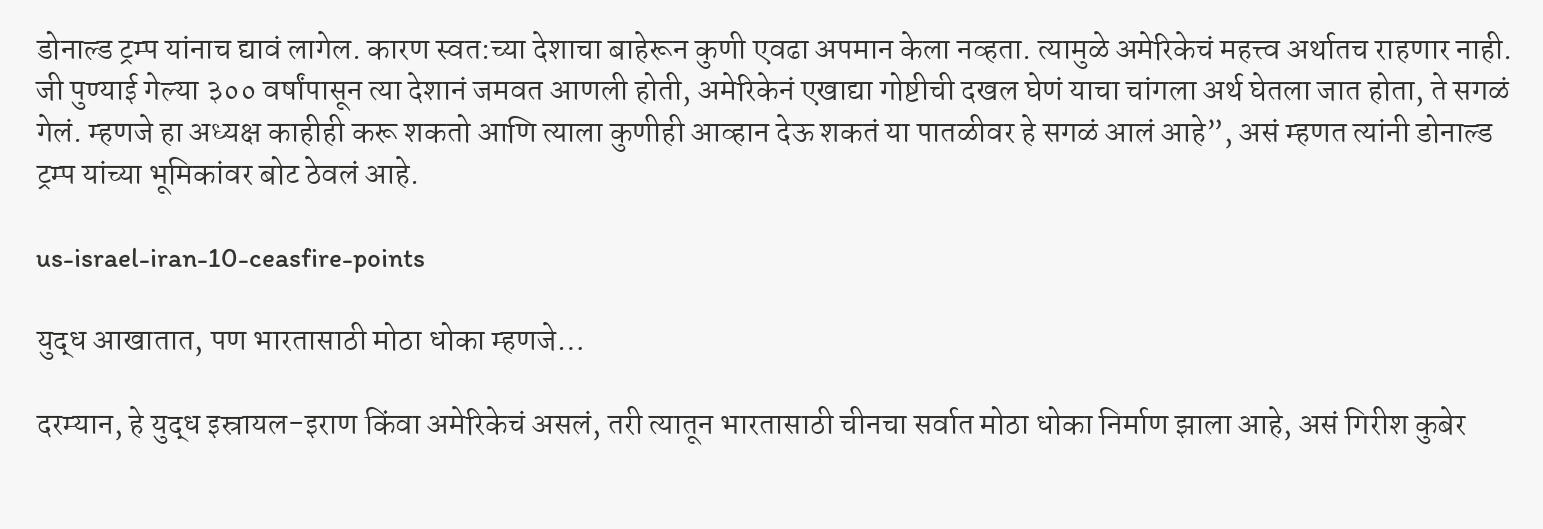डोनाल्ड ट्रम्प यांनाच द्यावं लागेल. कारण स्वत:च्या देशाचा बाहेरून कुणी एवढा अपमान केला नव्हता. त्यामुळे अमेरिकेचं महत्त्व अर्थातच राहणार नाही. जी पुण्याई गेल्या ३०० वर्षांपासून त्या देशानं जमवत आणली होती, अमेरिकेनं एखाद्या गोष्टीची दखल घेणं याचा चांगला अर्थ घेतला जात होता, ते सगळं गेलं. म्हणजे हा अध्यक्ष काहीही करू शकतो आणि त्याला कुणीही आव्हान देऊ शकतं या पातळीवर हे सगळं आलं आहे”, असं म्हणत त्यांनी डोनाल्ड ट्रम्प यांच्या भूमिकांवर बोट ठेवलं आहे.

us-israel-iran-10-ceasfire-points

युद्ध आखातात, पण भारतासाठी मोठा धोका म्हणजे…

दरम्यान, हे युद्ध इस्रायल-इराण किंवा अमेरिकेचं असलं, तरी त्यातून भारतासाठी चीनचा सर्वात मोठा धोका निर्माण झाला आहे, असं गिरीश कुबेर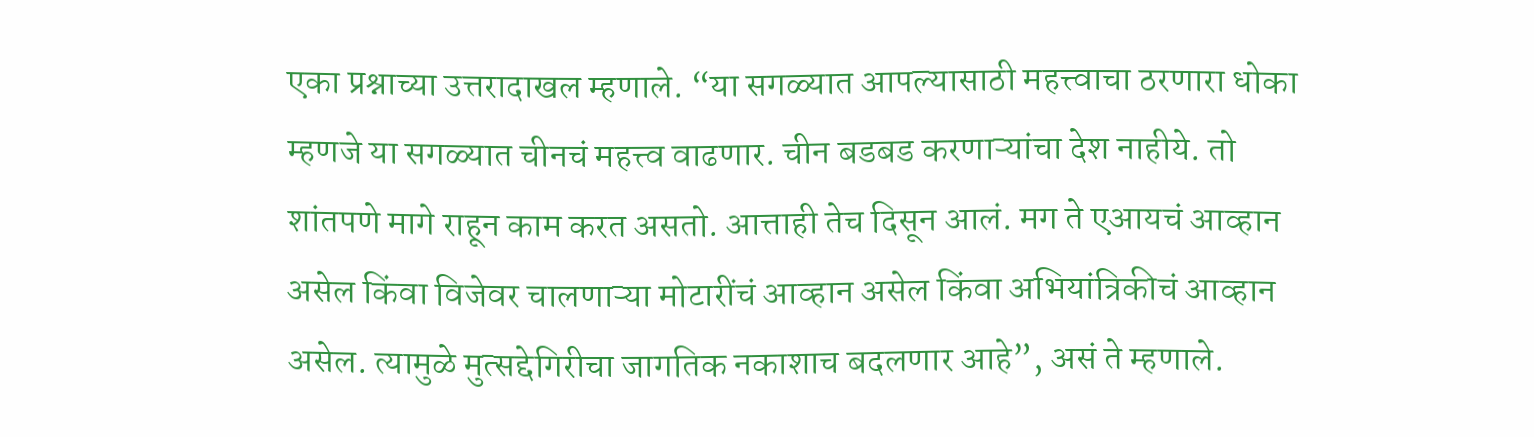एका प्रश्नाच्या उत्तरादाखल म्हणाले. “या सगळ्यात आपल्यासाठी महत्त्वाचा ठरणारा धोका म्हणजे या सगळ्यात चीनचं महत्त्व वाढणार. चीन बडबड करणाऱ्यांचा देश नाहीये. तो शांतपणे मागे राहून काम करत असतो. आत्ताही तेच दिसून आलं. मग ते एआयचं आव्हान असेल किंवा विजेवर चालणाऱ्या मोटारींचं आव्हान असेल किंवा अभियांत्रिकीचं आव्हान असेल. त्यामुळे मुत्सद्देगिरीचा जागतिक नकाशाच बदलणार आहे”, असं ते म्हणाले.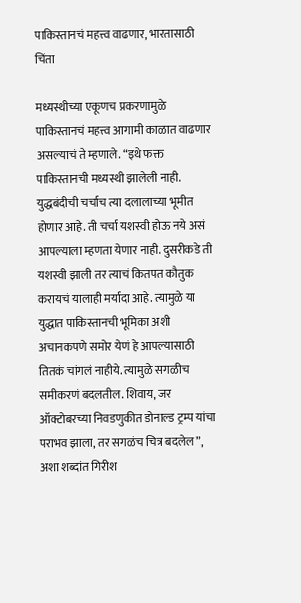पाकिस्तानचं महत्त्व वाढणार, भारतासाठी चिंता

मध्यस्थीच्या एकूणच प्रकरणामुळे पाकिस्तानचं महत्त्व आगामी काळात वाढणार असल्याचं ते म्हणाले. “इथे फक्त पाकिस्तानची मध्यस्थी झालेली नाही. युद्धबंदीची चर्चाच त्या दलालाच्या भूमीत होणार आहे. ती चर्चा यशस्वी होऊ नये असं आपल्याला म्हणता येणार नाही. दुसरीकडे ती यशस्वी झाली तर त्याचं कितपत कौतुक करायचं यालाही मर्यादा आहे. त्यामुळे या युद्धात पाकिस्तानची भूमिका अशी अचानकपणे समोर येणं हे आपल्यासाठी तितकं चांगलं नाहीये. त्यामुळे सगळीच समीकरणं बदलतील. शिवाय, जर ऑक्टोबरच्या निवडणुकीत डोनाल्ड ट्रम्प यांचा पराभव झाला, तर सगळंच चित्र बदलेल”, अशा शब्दांत गिरीश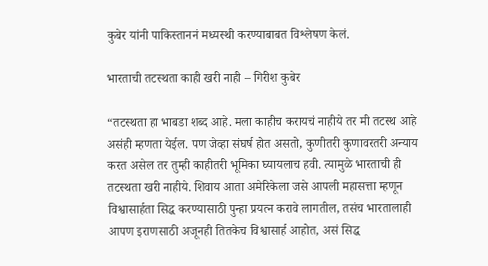कुबेर यांनी पाकिस्ताननं मध्यस्थी करण्याबाबत विश्लेषण केलं.

भारताची तटस्थता काही खरी नाही – गिरीश कुबेर

“तटस्थता हा भाबडा शब्द आहे. मला काहीच करायचं नाहीये तर मी तटस्थ आहे असंही म्हणता येईल. पण जेव्हा संघर्ष होत असतो, कुणीतरी कुणावरतरी अन्याय करत असेल तर तुम्ही काहीतरी भूमिका घ्यायलाच हवी. त्यामुळे भारताची ही तटस्थता खरी नाहीये. शिवाय आता अमेरिकेला जसे आपली महासत्ता म्हणून विश्वासार्हता सिद्ध करण्यासाठी पुन्हा प्रयत्न करावे लागतील, तसंच भारतालाही आपण इराणसाठी अजूनही तितकेच विश्वासार्ह आहोत, असं सिद्ध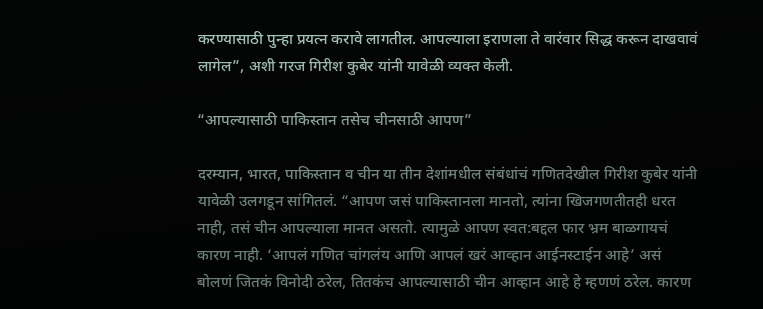करण्यासाठी पुन्हा प्रयत्न करावे लागतील. आपल्याला इराणला ते वारंवार सिद्ध करून दाखवावं लागेल”, अशी गरज गिरीश कुबेर यांनी यावेळी व्यक्त केली.

“आपल्यासाठी पाकिस्तान तसेच चीनसाठी आपण”

दरम्यान, भारत, पाकिस्तान व चीन या तीन देशांमधील संबंधांचं गणितदेखील गिरीश कुबेर यांनी यावेळी उलगडून सांगितलं. “आपण जसं पाकिस्तानला मानतो, त्यांना खिजगणतीतही धरत नाही, तसं चीन आपल्याला मानत असतो. त्यामुळे आपण स्वत:बद्दल फार भ्रम बाळगायचं कारण नाही. ‘आपलं गणित चांगलंय आणि आपलं खरं आव्हान आईनस्टाईन आहे’ असं बोलणं जितकं विनोदी ठरेल, तितकंच आपल्यासाठी चीन आव्हान आहे हे म्हणणं ठरेल. कारण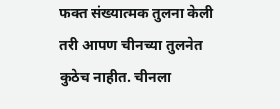फक्त संख्यात्मक तुलना केली तरी आपण चीनच्या तुलनेत कुठेच नाहीत. चीनला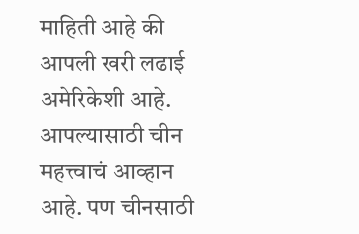माहिती आहे की आपली खरी लढाई अमेरिकेशी आहे. आपल्यासाठी चीन महत्त्वाचं आव्हान आहे. पण चीनसाठी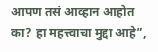आपण तसं आव्हान आहोत का? हा महत्त्वाचा मुद्दा आहे”,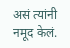असं त्यांनी नमूद केलं.